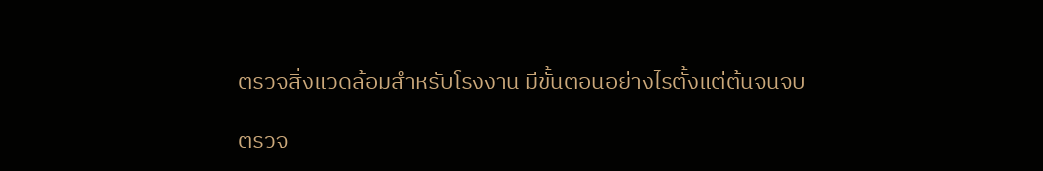ตรวจสิ่งแวดล้อมสำหรับโรงงาน มีขั้นตอนอย่างไรตั้งแต่ต้นจนจบ

ตรวจ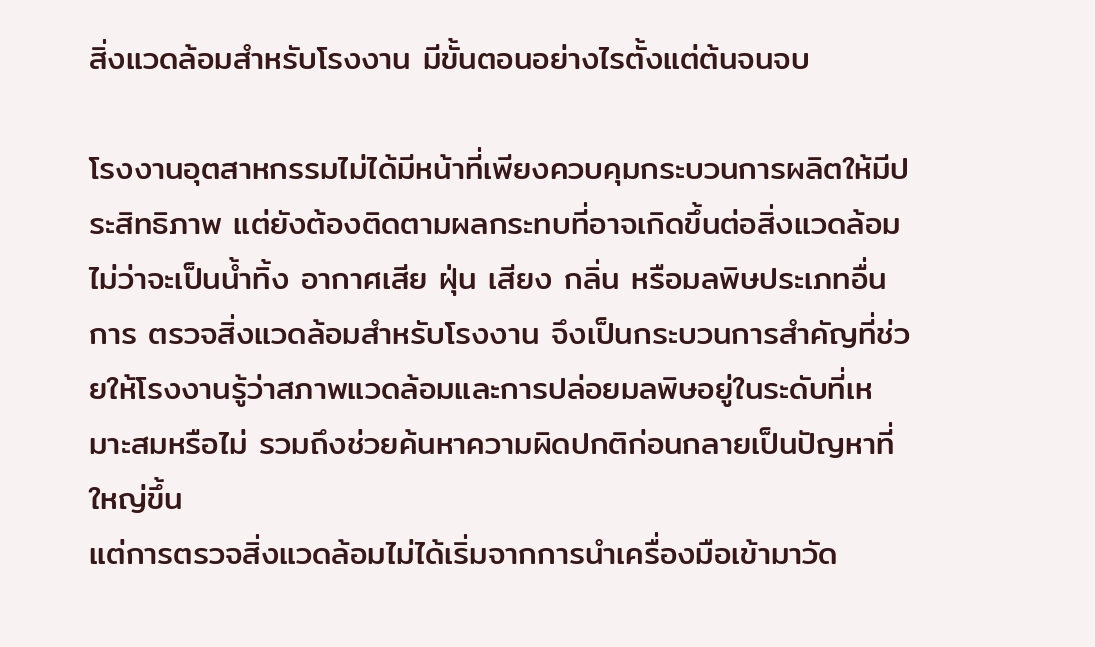สิ่งแวดล้อมสำหรับโรงงาน มีขั้นตอนอย่างไรตั้งแต่ต้นจนจบ

โรงงานอุตสาหกรรมไม่ได้มีหน้าที่เพียงควบคุมกระบวนการผลิตให้มีประสิทธิภาพ แต่ยังต้องติดตามผลกระทบที่อาจเกิดขึ้นต่อสิ่งแวดล้อม ไม่ว่าจะเป็นน้ำทิ้ง อากาศเสีย ฝุ่น เสียง กลิ่น หรือมลพิษประเภทอื่น การ ตรวจสิ่งแวดล้อมสำหรับโรงงาน จึงเป็นกระบวนการสำคัญที่ช่วยให้โรงงานรู้ว่าสภาพแวดล้อมและการปล่อยมลพิษอยู่ในระดับที่เหมาะสมหรือไม่ รวมถึงช่วยค้นหาความผิดปกติก่อนกลายเป็นปัญหาที่ใหญ่ขึ้น
แต่การตรวจสิ่งแวดล้อมไม่ได้เริ่มจากการนำเครื่องมือเข้ามาวัด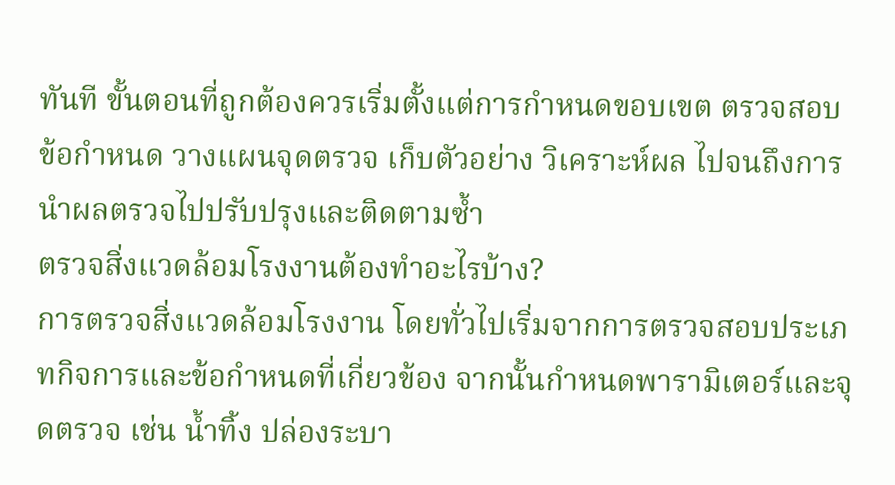ทันที ขั้นตอนที่ถูกต้องควรเริ่มตั้งแต่การกำหนดขอบเขต ตรวจสอบข้อกำหนด วางแผนจุดตรวจ เก็บตัวอย่าง วิเคราะห์ผล ไปจนถึงการนำผลตรวจไปปรับปรุงและติดตามซ้ำ
ตรวจสิ่งแวดล้อมโรงงานต้องทำอะไรบ้าง?
การตรวจสิ่งแวดล้อมโรงงาน โดยทั่วไปเริ่มจากการตรวจสอบประเภทกิจการและข้อกำหนดที่เกี่ยวข้อง จากนั้นกำหนดพารามิเตอร์และจุดตรวจ เช่น น้ำทิ้ง ปล่องระบา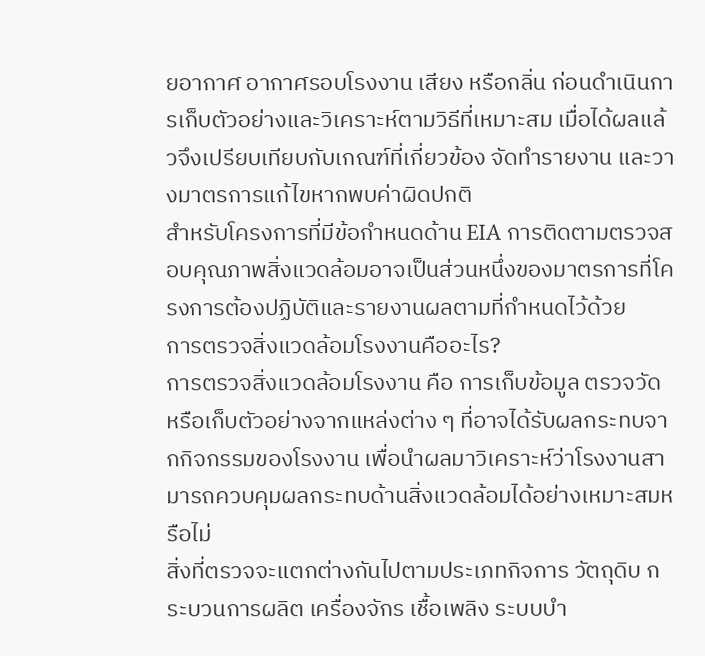ยอากาศ อากาศรอบโรงงาน เสียง หรือกลิ่น ก่อนดำเนินการเก็บตัวอย่างและวิเคราะห์ตามวิธีที่เหมาะสม เมื่อได้ผลแล้วจึงเปรียบเทียบกับเกณฑ์ที่เกี่ยวข้อง จัดทำรายงาน และวางมาตรการแก้ไขหากพบค่าผิดปกติ
สำหรับโครงการที่มีข้อกำหนดด้าน EIA การติดตามตรวจสอบคุณภาพสิ่งแวดล้อมอาจเป็นส่วนหนึ่งของมาตรการที่โครงการต้องปฏิบัติและรายงานผลตามที่กำหนดไว้ด้วย
การตรวจสิ่งแวดล้อมโรงงานคืออะไร?
การตรวจสิ่งแวดล้อมโรงงาน คือ การเก็บข้อมูล ตรวจวัด หรือเก็บตัวอย่างจากแหล่งต่าง ๆ ที่อาจได้รับผลกระทบจากกิจกรรมของโรงงาน เพื่อนำผลมาวิเคราะห์ว่าโรงงานสามารถควบคุมผลกระทบด้านสิ่งแวดล้อมได้อย่างเหมาะสมหรือไม่
สิ่งที่ตรวจจะแตกต่างกันไปตามประเภทกิจการ วัตถุดิบ กระบวนการผลิต เครื่องจักร เชื้อเพลิง ระบบบำ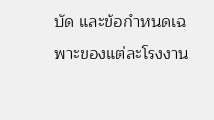บัด และข้อกำหนดเฉพาะของแต่ละโรงงาน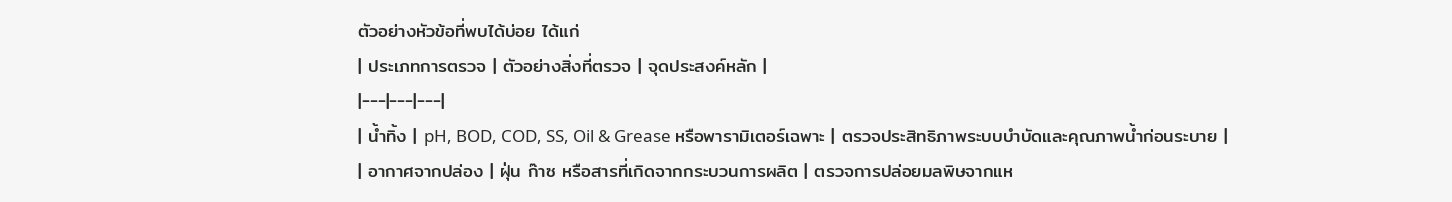ตัวอย่างหัวข้อที่พบได้บ่อย ได้แก่
| ประเภทการตรวจ | ตัวอย่างสิ่งที่ตรวจ | จุดประสงค์หลัก |
|---|---|---|
| น้ำทิ้ง | pH, BOD, COD, SS, Oil & Grease หรือพารามิเตอร์เฉพาะ | ตรวจประสิทธิภาพระบบบำบัดและคุณภาพน้ำก่อนระบาย |
| อากาศจากปล่อง | ฝุ่น ก๊าซ หรือสารที่เกิดจากกระบวนการผลิต | ตรวจการปล่อยมลพิษจากแห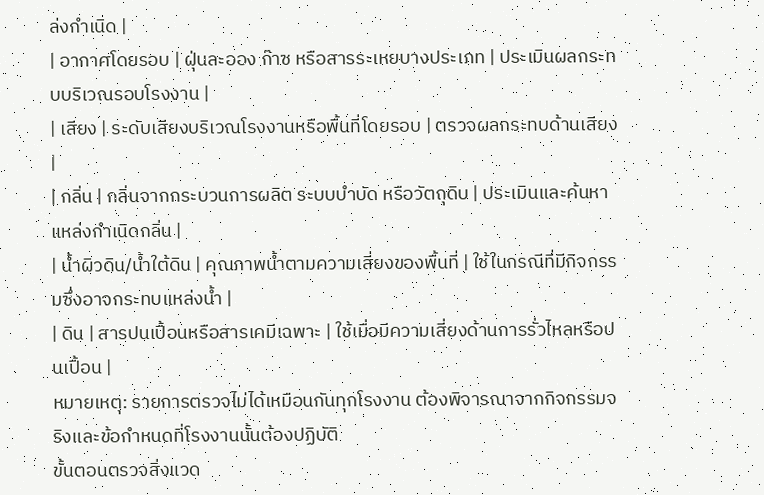ล่งกำเนิด |
| อากาศโดยรอบ | ฝุ่นละออง ก๊าซ หรือสารระเหยบางประเภท | ประเมินผลกระทบบริเวณรอบโรงงาน |
| เสียง | ระดับเสียงบริเวณโรงงานหรือพื้นที่โดยรอบ | ตรวจผลกระทบด้านเสียง |
| กลิ่น | กลิ่นจากกระบวนการผลิต ระบบบำบัด หรือวัตถุดิบ | ประเมินและค้นหาแหล่งกำเนิดกลิ่น |
| น้ำผิวดิน/น้ำใต้ดิน | คุณภาพน้ำตามความเสี่ยงของพื้นที่ | ใช้ในกรณีที่มีกิจกรรมซึ่งอาจกระทบแหล่งน้ำ |
| ดิน | สารปนเปื้อนหรือสารเคมีเฉพาะ | ใช้เมื่อมีความเสี่ยงด้านการรั่วไหลหรือปนเปื้อน |
หมายเหตุ: รายการตรวจไม่ได้เหมือนกันทุกโรงงาน ต้องพิจารณาจากกิจกรรมจริงและข้อกำหนดที่โรงงานนั้นต้องปฏิบัติ
ขั้นตอนตรวจสิ่งแวด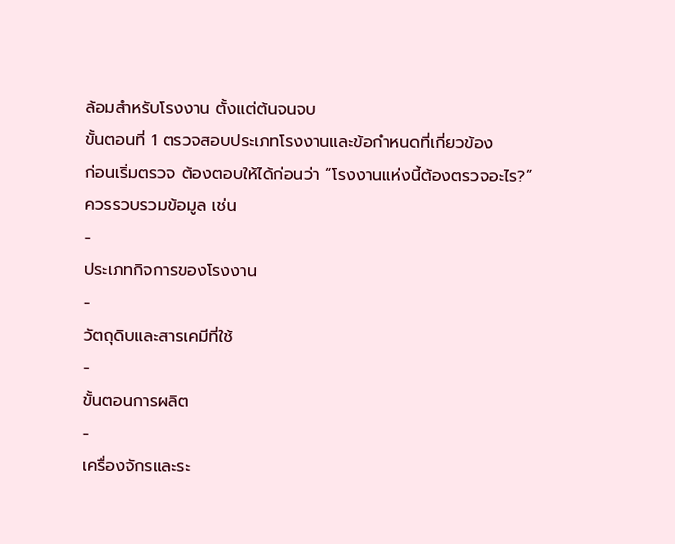ล้อมสำหรับโรงงาน ตั้งแต่ต้นจนจบ
ขั้นตอนที่ 1 ตรวจสอบประเภทโรงงานและข้อกำหนดที่เกี่ยวข้อง
ก่อนเริ่มตรวจ ต้องตอบให้ได้ก่อนว่า “โรงงานแห่งนี้ต้องตรวจอะไร?”
ควรรวบรวมข้อมูล เช่น
-
ประเภทกิจการของโรงงาน
-
วัตถุดิบและสารเคมีที่ใช้
-
ขั้นตอนการผลิต
-
เครื่องจักรและระ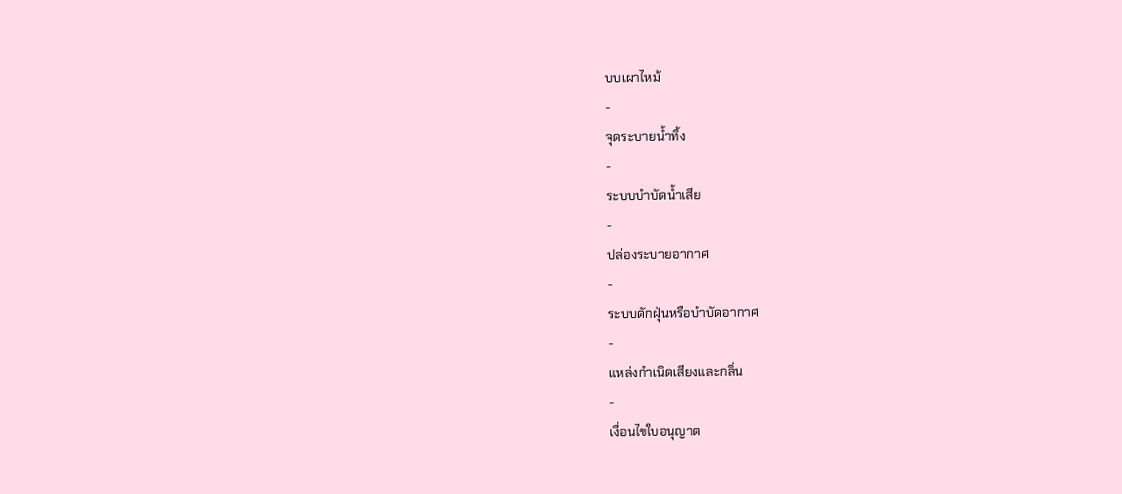บบเผาไหม้
-
จุดระบายน้ำทิ้ง
-
ระบบบำบัดน้ำเสีย
-
ปล่องระบายอากาศ
-
ระบบดักฝุ่นหรือบำบัดอากาศ
-
แหล่งกำเนิดเสียงและกลิ่น
-
เงื่อนไขใบอนุญาต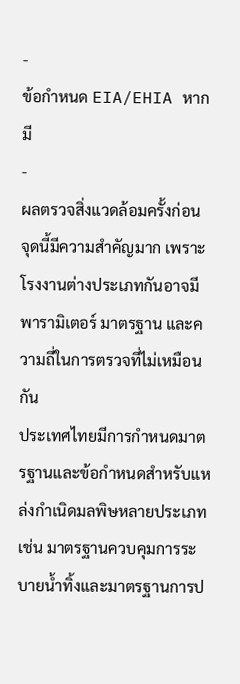-
ข้อกำหนด EIA/EHIA หากมี
-
ผลตรวจสิ่งแวดล้อมครั้งก่อน
จุดนี้มีความสำคัญมาก เพราะโรงงานต่างประเภทกันอาจมีพารามิเตอร์ มาตรฐาน และความถี่ในการตรวจที่ไม่เหมือนกัน
ประเทศไทยมีการกำหนดมาตรฐานและข้อกำหนดสำหรับแหล่งกำเนิดมลพิษหลายประเภท เช่น มาตรฐานควบคุมการระบายน้ำทิ้งและมาตรฐานการป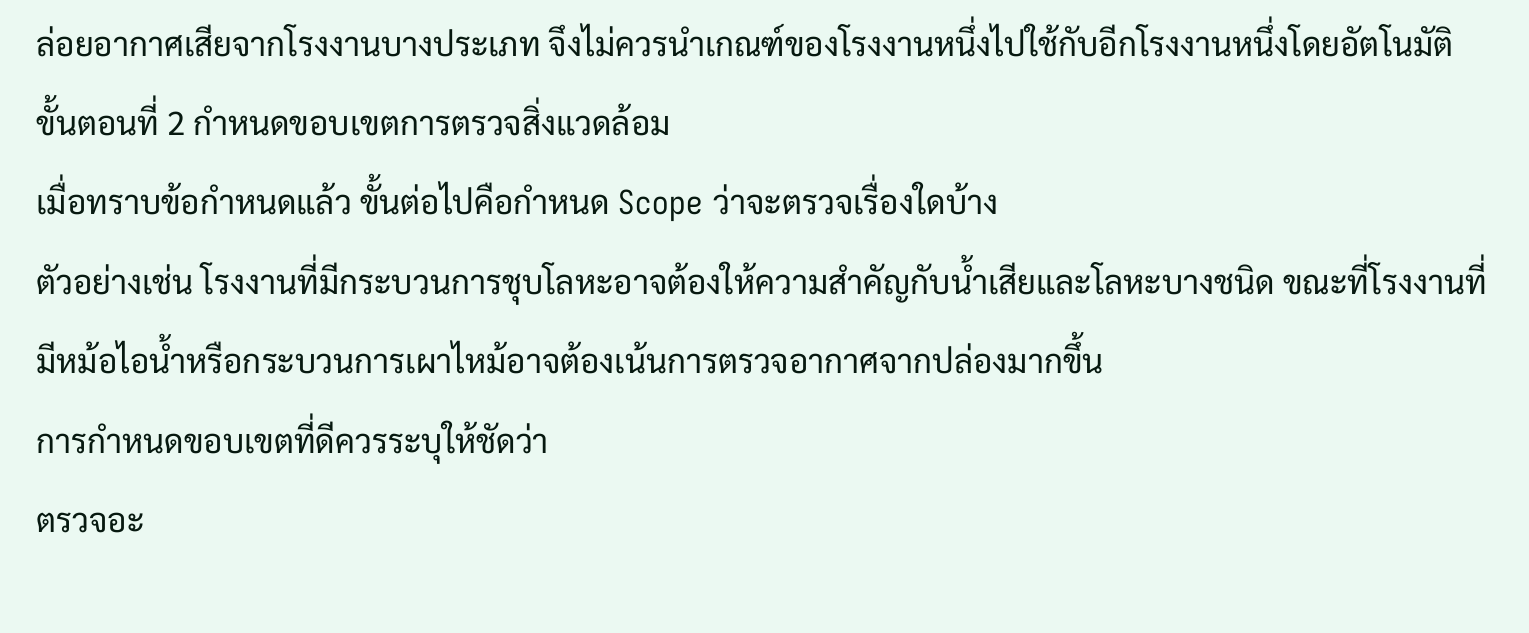ล่อยอากาศเสียจากโรงงานบางประเภท จึงไม่ควรนำเกณฑ์ของโรงงานหนึ่งไปใช้กับอีกโรงงานหนึ่งโดยอัตโนมัติ
ขั้นตอนที่ 2 กำหนดขอบเขตการตรวจสิ่งแวดล้อม
เมื่อทราบข้อกำหนดแล้ว ขั้นต่อไปคือกำหนด Scope ว่าจะตรวจเรื่องใดบ้าง
ตัวอย่างเช่น โรงงานที่มีกระบวนการชุบโลหะอาจต้องให้ความสำคัญกับน้ำเสียและโลหะบางชนิด ขณะที่โรงงานที่มีหม้อไอน้ำหรือกระบวนการเผาไหม้อาจต้องเน้นการตรวจอากาศจากปล่องมากขึ้น
การกำหนดขอบเขตที่ดีควรระบุให้ชัดว่า
ตรวจอะ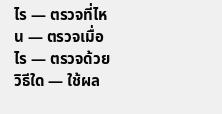ไร — ตรวจที่ไหน — ตรวจเมื่อไร — ตรวจด้วยวิธีใด — ใช้ผล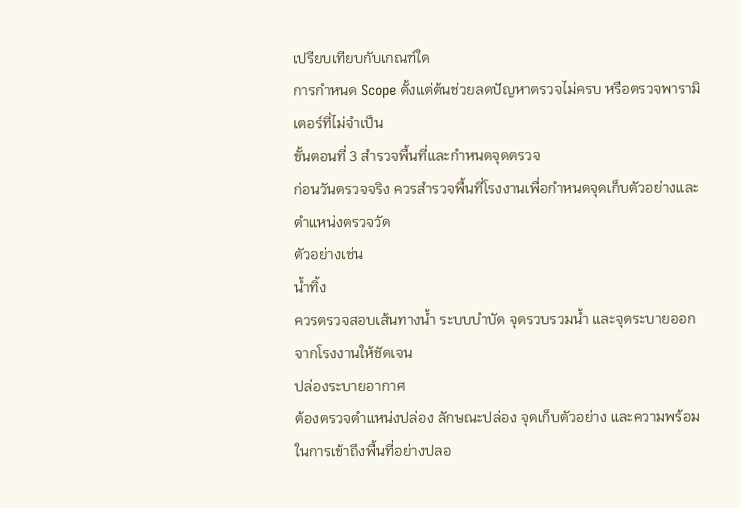เปรียบเทียบกับเกณฑ์ใด
การกำหนด Scope ตั้งแต่ต้นช่วยลดปัญหาตรวจไม่ครบ หรือตรวจพารามิเตอร์ที่ไม่จำเป็น
ขั้นตอนที่ 3 สำรวจพื้นที่และกำหนดจุดตรวจ
ก่อนวันตรวจจริง ควรสำรวจพื้นที่โรงงานเพื่อกำหนดจุดเก็บตัวอย่างและตำแหน่งตรวจวัด
ตัวอย่างเช่น
น้ำทิ้ง
ควรตรวจสอบเส้นทางน้ำ ระบบบำบัด จุดรวบรวมน้ำ และจุดระบายออกจากโรงงานให้ชัดเจน
ปล่องระบายอากาศ
ต้องตรวจตำแหน่งปล่อง ลักษณะปล่อง จุดเก็บตัวอย่าง และความพร้อมในการเข้าถึงพื้นที่อย่างปลอ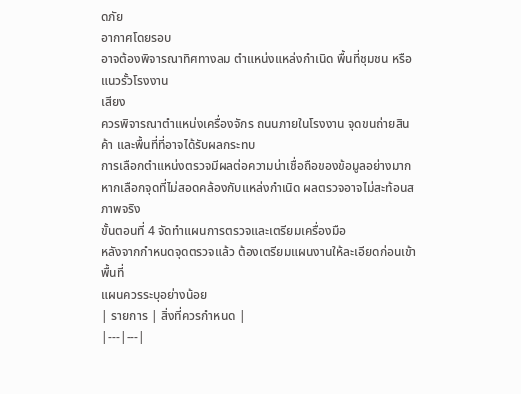ดภัย
อากาศโดยรอบ
อาจต้องพิจารณาทิศทางลม ตำแหน่งแหล่งกำเนิด พื้นที่ชุมชน หรือแนวรั้วโรงงาน
เสียง
ควรพิจารณาตำแหน่งเครื่องจักร ถนนภายในโรงงาน จุดขนถ่ายสินค้า และพื้นที่ที่อาจได้รับผลกระทบ
การเลือกตำแหน่งตรวจมีผลต่อความน่าเชื่อถือของข้อมูลอย่างมาก หากเลือกจุดที่ไม่สอดคล้องกับแหล่งกำเนิด ผลตรวจอาจไม่สะท้อนสภาพจริง
ขั้นตอนที่ 4 จัดทำแผนการตรวจและเตรียมเครื่องมือ
หลังจากกำหนดจุดตรวจแล้ว ต้องเตรียมแผนงานให้ละเอียดก่อนเข้าพื้นที่
แผนควรระบุอย่างน้อย
| รายการ | สิ่งที่ควรกำหนด |
|---|---|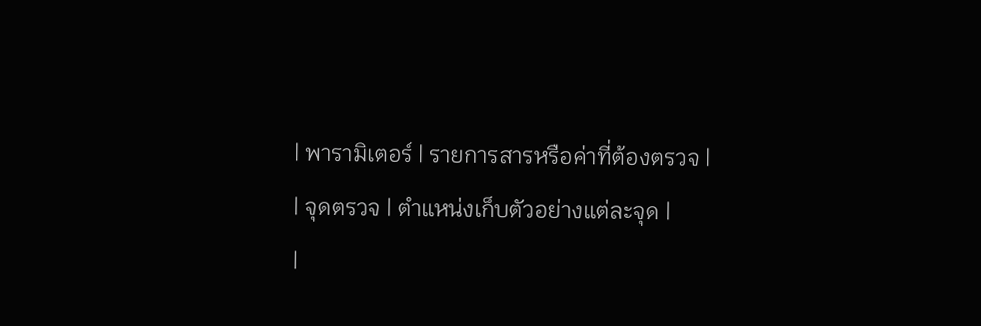| พารามิเตอร์ | รายการสารหรือค่าที่ต้องตรวจ |
| จุดตรวจ | ตำแหน่งเก็บตัวอย่างแต่ละจุด |
|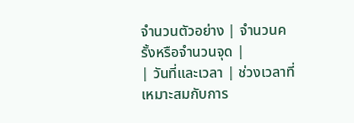จำนวนตัวอย่าง | จำนวนครั้งหรือจำนวนจุด |
| วันที่และเวลา | ช่วงเวลาที่เหมาะสมกับการ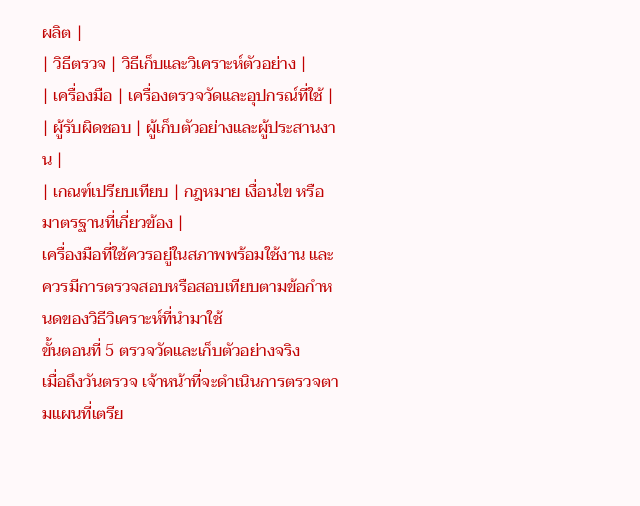ผลิต |
| วิธีตรวจ | วิธีเก็บและวิเคราะห์ตัวอย่าง |
| เครื่องมือ | เครื่องตรวจวัดและอุปกรณ์ที่ใช้ |
| ผู้รับผิดชอบ | ผู้เก็บตัวอย่างและผู้ประสานงาน |
| เกณฑ์เปรียบเทียบ | กฎหมาย เงื่อนไข หรือมาตรฐานที่เกี่ยวข้อง |
เครื่องมือที่ใช้ควรอยู่ในสภาพพร้อมใช้งาน และควรมีการตรวจสอบหรือสอบเทียบตามข้อกำหนดของวิธีวิเคราะห์ที่นำมาใช้
ขั้นตอนที่ 5 ตรวจวัดและเก็บตัวอย่างจริง
เมื่อถึงวันตรวจ เจ้าหน้าที่จะดำเนินการตรวจตามแผนที่เตรีย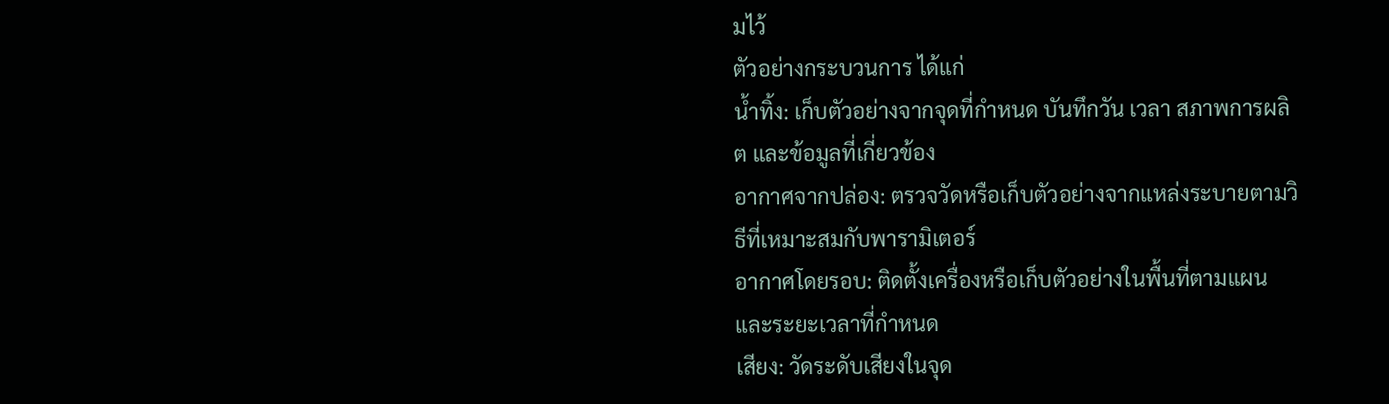มไว้
ตัวอย่างกระบวนการ ได้แก่
น้ำทิ้ง: เก็บตัวอย่างจากจุดที่กำหนด บันทึกวัน เวลา สภาพการผลิต และข้อมูลที่เกี่ยวข้อง
อากาศจากปล่อง: ตรวจวัดหรือเก็บตัวอย่างจากแหล่งระบายตามวิธีที่เหมาะสมกับพารามิเตอร์
อากาศโดยรอบ: ติดตั้งเครื่องหรือเก็บตัวอย่างในพื้นที่ตามแผนและระยะเวลาที่กำหนด
เสียง: วัดระดับเสียงในจุด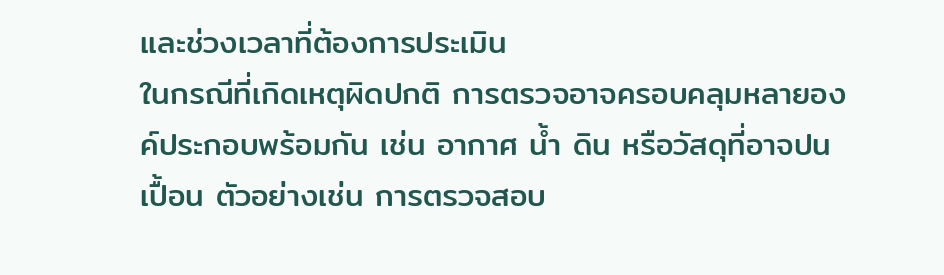และช่วงเวลาที่ต้องการประเมิน
ในกรณีที่เกิดเหตุผิดปกติ การตรวจอาจครอบคลุมหลายองค์ประกอบพร้อมกัน เช่น อากาศ น้ำ ดิน หรือวัสดุที่อาจปนเปื้อน ตัวอย่างเช่น การตรวจสอบ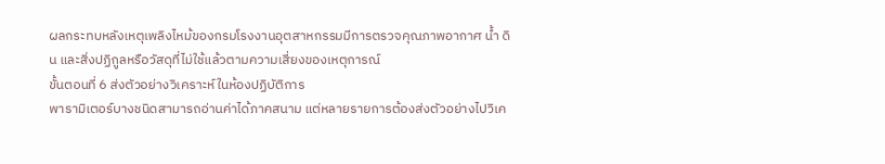ผลกระทบหลังเหตุเพลิงไหม้ของกรมโรงงานอุตสาหกรรมมีการตรวจคุณภาพอากาศ น้ำ ดิน และสิ่งปฏิกูลหรือวัสดุที่ไม่ใช้แล้วตามความเสี่ยงของเหตุการณ์
ขั้นตอนที่ 6 ส่งตัวอย่างวิเคราะห์ในห้องปฏิบัติการ
พารามิเตอร์บางชนิดสามารถอ่านค่าได้ภาคสนาม แต่หลายรายการต้องส่งตัวอย่างไปวิเค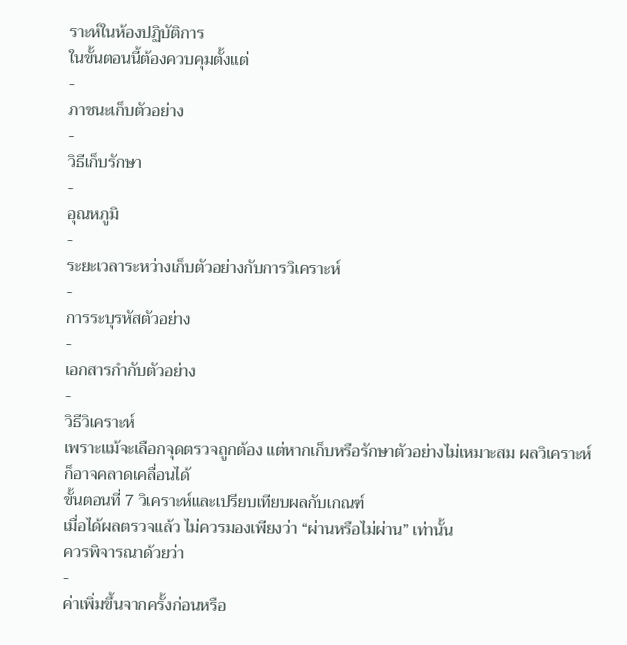ราะห์ในห้องปฏิบัติการ
ในขั้นตอนนี้ต้องควบคุมตั้งแต่
-
ภาชนะเก็บตัวอย่าง
-
วิธีเก็บรักษา
-
อุณหภูมิ
-
ระยะเวลาระหว่างเก็บตัวอย่างกับการวิเคราะห์
-
การระบุรหัสตัวอย่าง
-
เอกสารกำกับตัวอย่าง
-
วิธีวิเคราะห์
เพราะแม้จะเลือกจุดตรวจถูกต้อง แต่หากเก็บหรือรักษาตัวอย่างไม่เหมาะสม ผลวิเคราะห์ก็อาจคลาดเคลื่อนได้
ขั้นตอนที่ 7 วิเคราะห์และเปรียบเทียบผลกับเกณฑ์
เมื่อได้ผลตรวจแล้ว ไม่ควรมองเพียงว่า “ผ่านหรือไม่ผ่าน” เท่านั้น
ควรพิจารณาด้วยว่า
-
ค่าเพิ่มขึ้นจากครั้งก่อนหรือ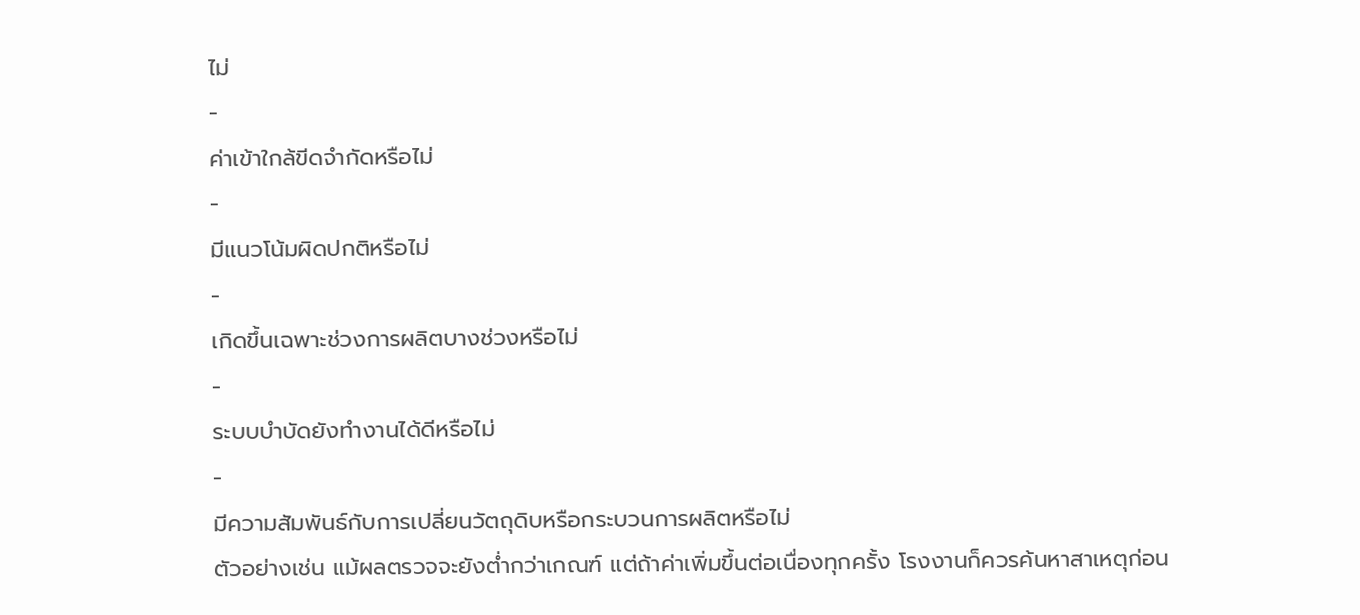ไม่
-
ค่าเข้าใกล้ขีดจำกัดหรือไม่
-
มีแนวโน้มผิดปกติหรือไม่
-
เกิดขึ้นเฉพาะช่วงการผลิตบางช่วงหรือไม่
-
ระบบบำบัดยังทำงานได้ดีหรือไม่
-
มีความสัมพันธ์กับการเปลี่ยนวัตถุดิบหรือกระบวนการผลิตหรือไม่
ตัวอย่างเช่น แม้ผลตรวจจะยังต่ำกว่าเกณฑ์ แต่ถ้าค่าเพิ่มขึ้นต่อเนื่องทุกครั้ง โรงงานก็ควรค้นหาสาเหตุก่อน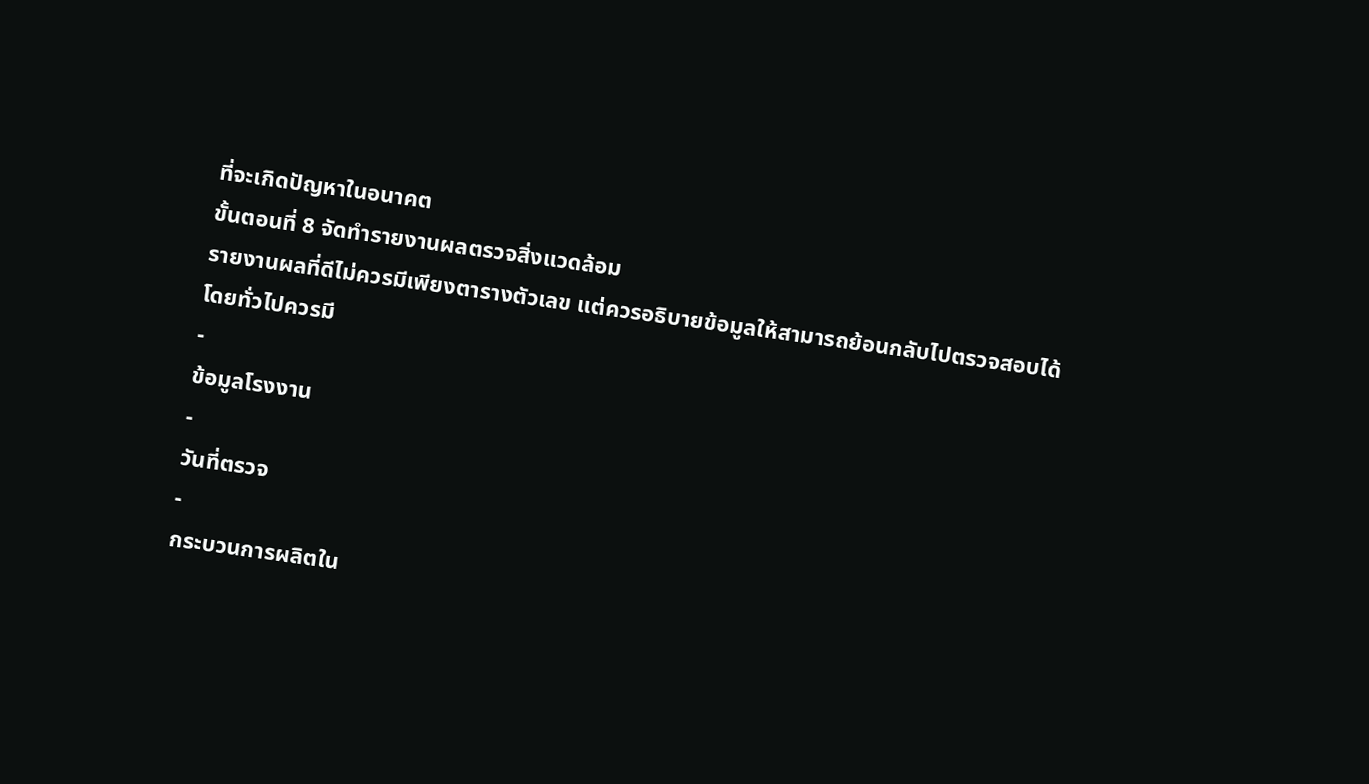ที่จะเกิดปัญหาในอนาคต
ขั้นตอนที่ 8 จัดทำรายงานผลตรวจสิ่งแวดล้อม
รายงานผลที่ดีไม่ควรมีเพียงตารางตัวเลข แต่ควรอธิบายข้อมูลให้สามารถย้อนกลับไปตรวจสอบได้
โดยทั่วไปควรมี
-
ข้อมูลโรงงาน
-
วันที่ตรวจ
-
กระบวนการผลิตใน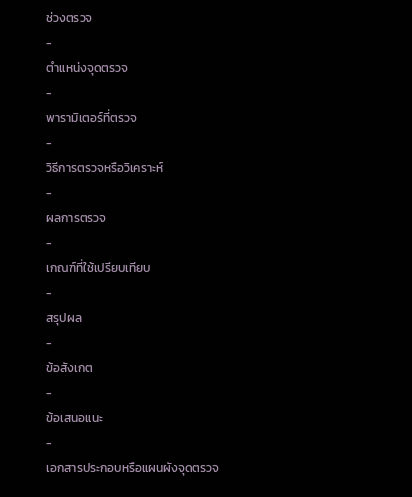ช่วงตรวจ
-
ตำแหน่งจุดตรวจ
-
พารามิเตอร์ที่ตรวจ
-
วิธีการตรวจหรือวิเคราะห์
-
ผลการตรวจ
-
เกณฑ์ที่ใช้เปรียบเทียบ
-
สรุปผล
-
ข้อสังเกต
-
ข้อเสนอแนะ
-
เอกสารประกอบหรือแผนผังจุดตรวจ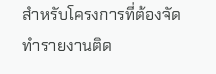สำหรับโครงการที่ต้องจัดทำรายงานติด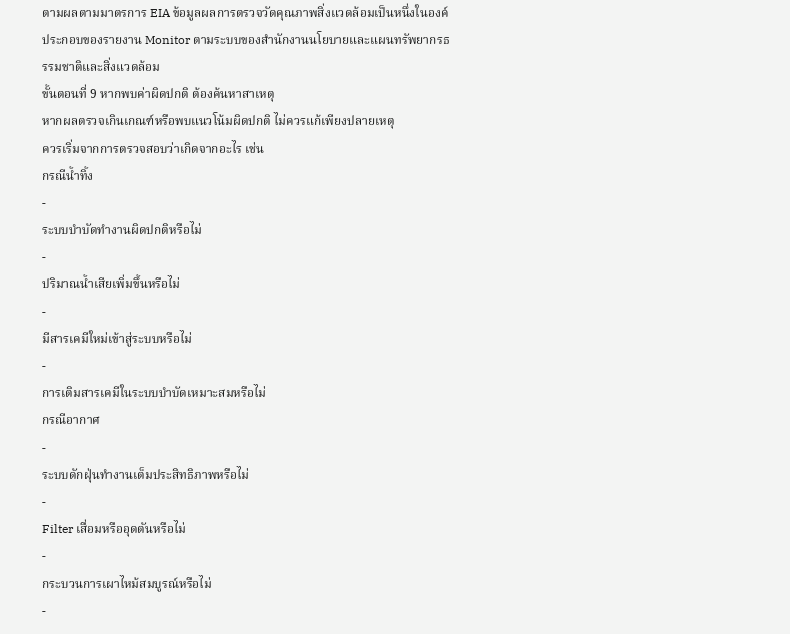ตามผลตามมาตรการ EIA ข้อมูลผลการตรวจวัดคุณภาพสิ่งแวดล้อมเป็นหนึ่งในองค์ประกอบของรายงาน Monitor ตามระบบของสำนักงานนโยบายและแผนทรัพยากรธรรมชาติและสิ่งแวดล้อม
ขั้นตอนที่ 9 หากพบค่าผิดปกติ ต้องค้นหาสาเหตุ
หากผลตรวจเกินเกณฑ์หรือพบแนวโน้มผิดปกติ ไม่ควรแก้เพียงปลายเหตุ
ควรเริ่มจากการตรวจสอบว่าเกิดจากอะไร เช่น
กรณีน้ำทิ้ง
-
ระบบบำบัดทำงานผิดปกติหรือไม่
-
ปริมาณน้ำเสียเพิ่มขึ้นหรือไม่
-
มีสารเคมีใหม่เข้าสู่ระบบหรือไม่
-
การเติมสารเคมีในระบบบำบัดเหมาะสมหรือไม่
กรณีอากาศ
-
ระบบดักฝุ่นทำงานเต็มประสิทธิภาพหรือไม่
-
Filter เสื่อมหรืออุดตันหรือไม่
-
กระบวนการเผาไหม้สมบูรณ์หรือไม่
-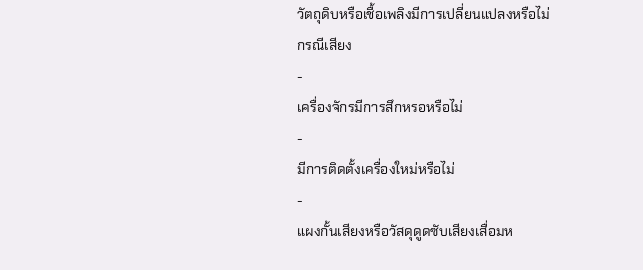วัตถุดิบหรือเชื้อเพลิงมีการเปลี่ยนแปลงหรือไม่
กรณีเสียง
-
เครื่องจักรมีการสึกหรอหรือไม่
-
มีการติดตั้งเครื่องใหม่หรือไม่
-
แผงกั้นเสียงหรือวัสดุดูดซับเสียงเสื่อมห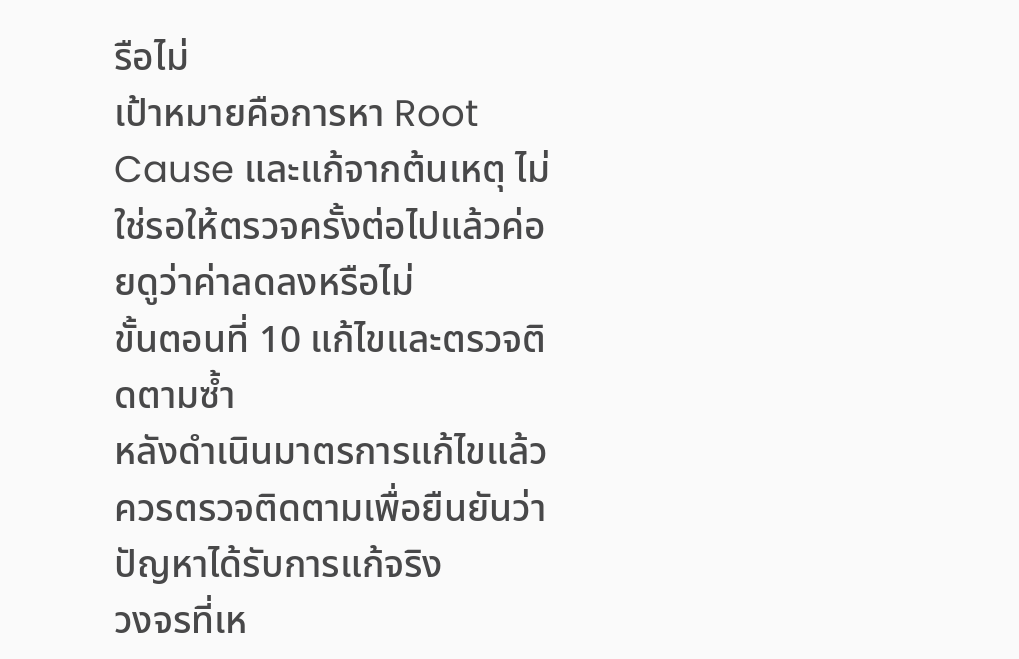รือไม่
เป้าหมายคือการหา Root Cause และแก้จากต้นเหตุ ไม่ใช่รอให้ตรวจครั้งต่อไปแล้วค่อยดูว่าค่าลดลงหรือไม่
ขั้นตอนที่ 10 แก้ไขและตรวจติดตามซ้ำ
หลังดำเนินมาตรการแก้ไขแล้ว ควรตรวจติดตามเพื่อยืนยันว่าปัญหาได้รับการแก้จริง
วงจรที่เห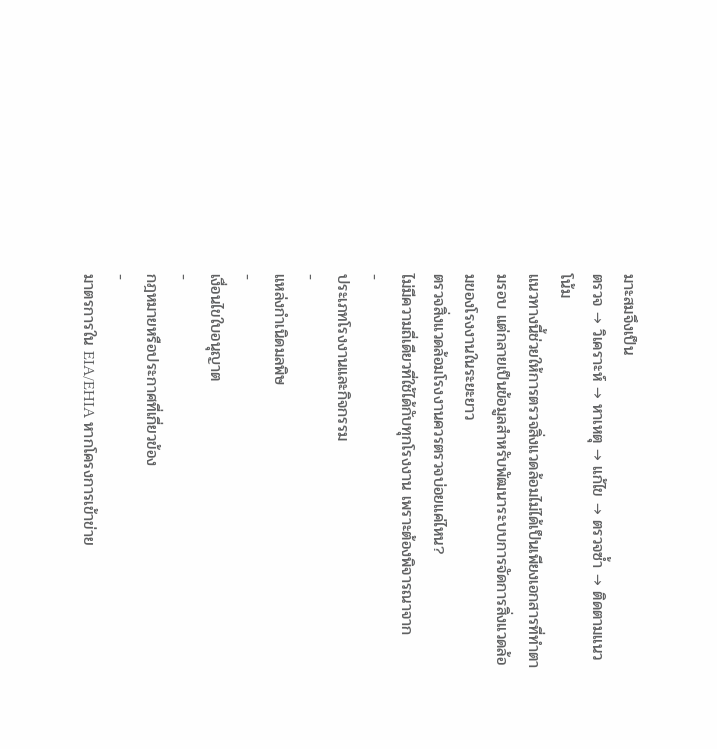มาะสมจึงเป็น
ตรวจ → วิเคราะห์ → หาเหตุ → แก้ไข → ตรวจซ้ำ → ติดตามแนวโน้ม
แนวทางนี้ช่วยให้การตรวจสิ่งแวดล้อมไม่ได้เป็นเพียงเอกสารที่ทำตามรอบ แต่กลายเป็นข้อมูลสำหรับพัฒนาระบบการจัดการสิ่งแวดล้อมของโรงงานในระยะยาว
ตรวจสิ่งแวดล้อมโรงงานควรตรวจบ่อยแค่ไหน?
ไม่มีความถี่เดียวที่ใช้ได้กับทุกโรงงาน เพราะต้องพิจารณาจาก
-
ประเภทโรงงานและกิจกรรม
-
แหล่งกำเนิดมลพิษ
-
เงื่อนไขใบอนุญาต
-
กฎหมายหรือประกาศที่เกี่ยวข้อง
-
มาตรการใน EIA/EHIA หากโครงการเข้าข่าย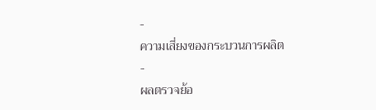-
ความเสี่ยงของกระบวนการผลิต
-
ผลตรวจย้อ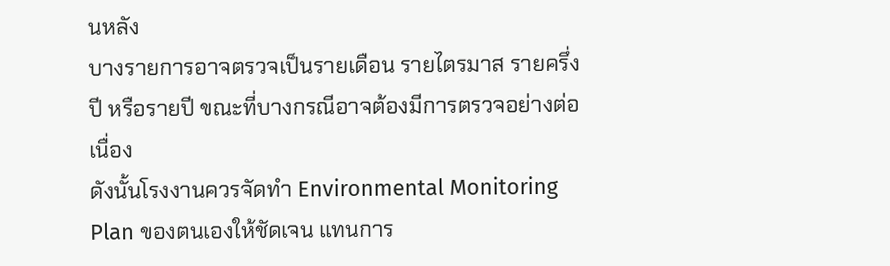นหลัง
บางรายการอาจตรวจเป็นรายเดือน รายไตรมาส รายครึ่งปี หรือรายปี ขณะที่บางกรณีอาจต้องมีการตรวจอย่างต่อเนื่อง
ดังนั้นโรงงานควรจัดทำ Environmental Monitoring Plan ของตนเองให้ชัดเจน แทนการ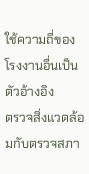ใช้ความถี่ของโรงงานอื่นเป็นตัวอ้างอิง
ตรวจสิ่งแวดล้อมกับตรวจสภา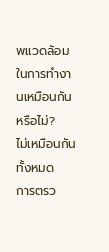พแวดล้อมในการทำงานเหมือนกันหรือไม่?
ไม่เหมือนกันทั้งหมด
การตรว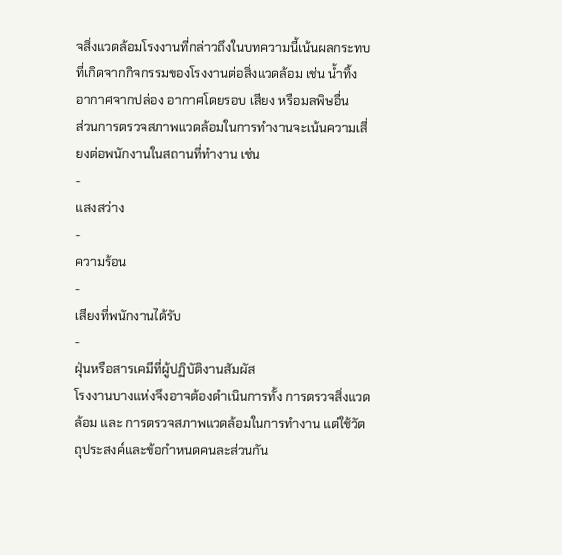จสิ่งแวดล้อมโรงงานที่กล่าวถึงในบทความนี้เน้นผลกระทบที่เกิดจากกิจกรรมของโรงงานต่อสิ่งแวดล้อม เช่น น้ำทิ้ง อากาศจากปล่อง อากาศโดยรอบ เสียง หรือมลพิษอื่น
ส่วนการตรวจสภาพแวดล้อมในการทำงานจะเน้นความเสี่ยงต่อพนักงานในสถานที่ทำงาน เช่น
-
แสงสว่าง
-
ความร้อน
-
เสียงที่พนักงานได้รับ
-
ฝุ่นหรือสารเคมีที่ผู้ปฏิบัติงานสัมผัส
โรงงานบางแห่งจึงอาจต้องดำเนินการทั้ง การตรวจสิ่งแวดล้อม และ การตรวจสภาพแวดล้อมในการทำงาน แต่ใช้วัตถุประสงค์และข้อกำหนดคนละส่วนกัน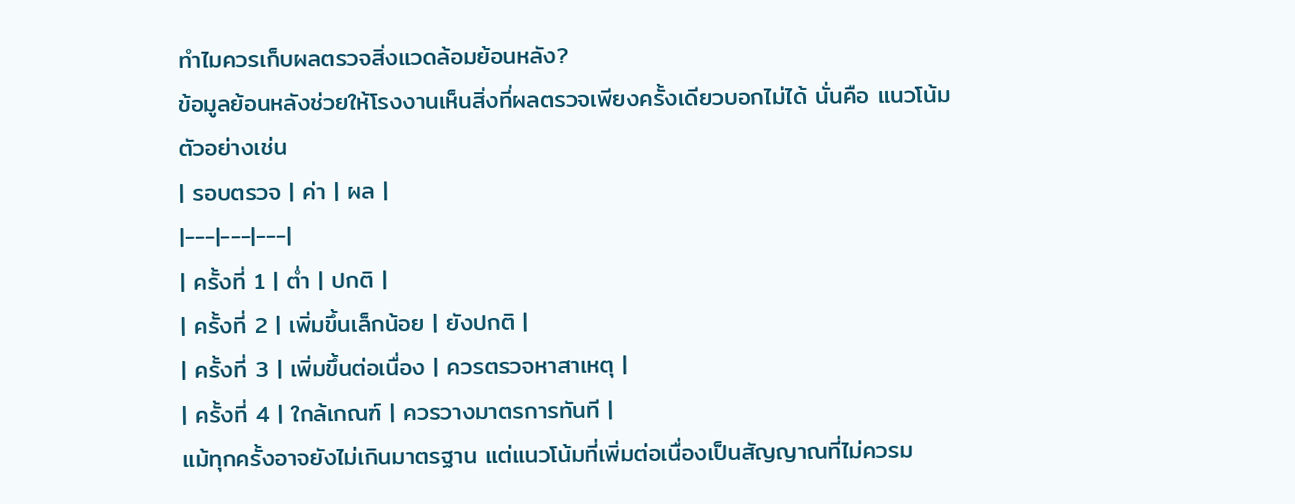ทำไมควรเก็บผลตรวจสิ่งแวดล้อมย้อนหลัง?
ข้อมูลย้อนหลังช่วยให้โรงงานเห็นสิ่งที่ผลตรวจเพียงครั้งเดียวบอกไม่ได้ นั่นคือ แนวโน้ม
ตัวอย่างเช่น
| รอบตรวจ | ค่า | ผล |
|---|---|---|
| ครั้งที่ 1 | ต่ำ | ปกติ |
| ครั้งที่ 2 | เพิ่มขึ้นเล็กน้อย | ยังปกติ |
| ครั้งที่ 3 | เพิ่มขึ้นต่อเนื่อง | ควรตรวจหาสาเหตุ |
| ครั้งที่ 4 | ใกล้เกณฑ์ | ควรวางมาตรการทันที |
แม้ทุกครั้งอาจยังไม่เกินมาตรฐาน แต่แนวโน้มที่เพิ่มต่อเนื่องเป็นสัญญาณที่ไม่ควรม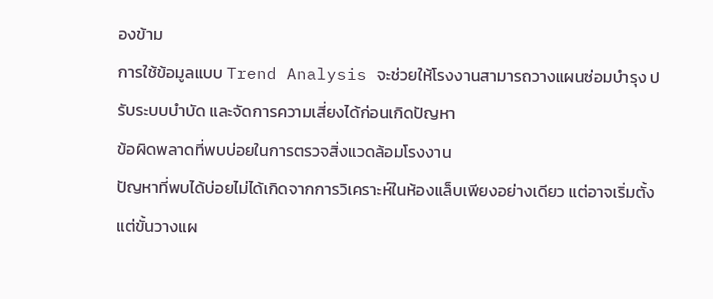องข้าม
การใช้ข้อมูลแบบ Trend Analysis จะช่วยให้โรงงานสามารถวางแผนซ่อมบำรุง ปรับระบบบำบัด และจัดการความเสี่ยงได้ก่อนเกิดปัญหา
ข้อผิดพลาดที่พบบ่อยในการตรวจสิ่งแวดล้อมโรงงาน
ปัญหาที่พบได้บ่อยไม่ได้เกิดจากการวิเคราะห์ในห้องแล็บเพียงอย่างเดียว แต่อาจเริ่มตั้งแต่ขั้นวางแผ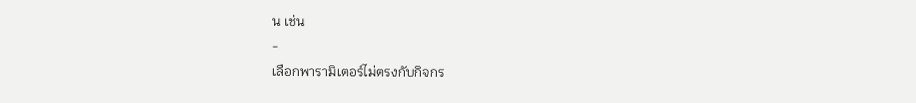น เช่น
-
เลือกพารามิเตอร์ไม่ตรงกับกิจกร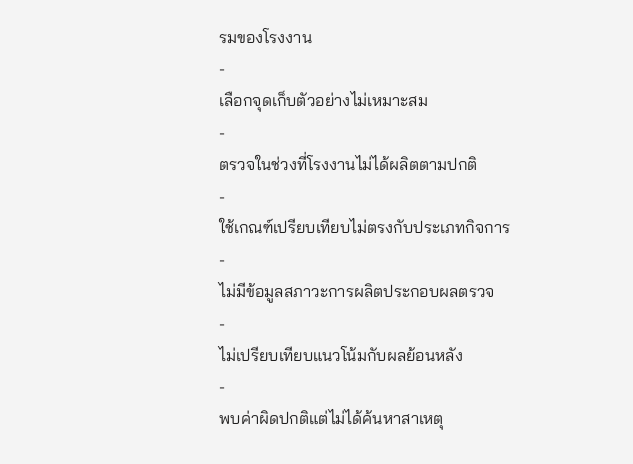รมของโรงงาน
-
เลือกจุดเก็บตัวอย่างไม่เหมาะสม
-
ตรวจในช่วงที่โรงงานไม่ได้ผลิตตามปกติ
-
ใช้เกณฑ์เปรียบเทียบไม่ตรงกับประเภทกิจการ
-
ไม่มีข้อมูลสภาวะการผลิตประกอบผลตรวจ
-
ไม่เปรียบเทียบแนวโน้มกับผลย้อนหลัง
-
พบค่าผิดปกติแต่ไม่ได้ค้นหาสาเหตุ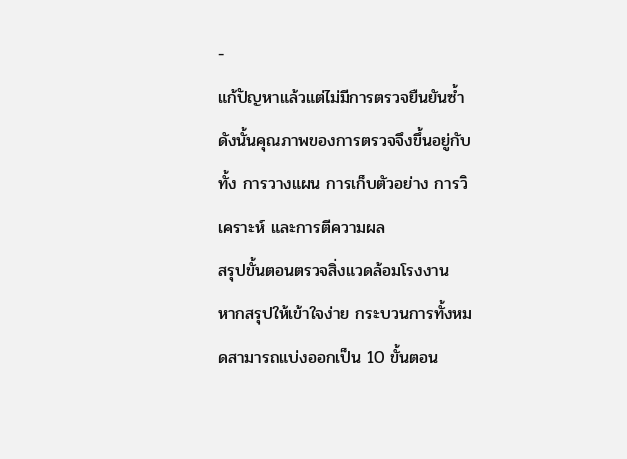-
แก้ปัญหาแล้วแต่ไม่มีการตรวจยืนยันซ้ำ
ดังนั้นคุณภาพของการตรวจจึงขึ้นอยู่กับทั้ง การวางแผน การเก็บตัวอย่าง การวิเคราะห์ และการตีความผล
สรุปขั้นตอนตรวจสิ่งแวดล้อมโรงงาน
หากสรุปให้เข้าใจง่าย กระบวนการทั้งหมดสามารถแบ่งออกเป็น 10 ขั้นตอน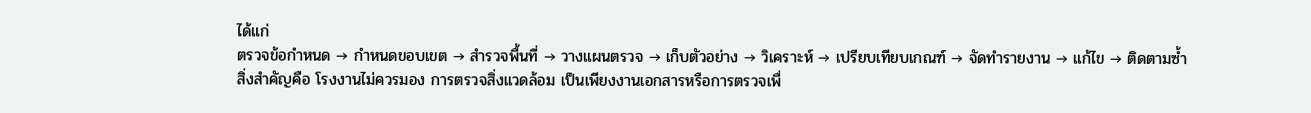ได้แก่
ตรวจข้อกำหนด → กำหนดขอบเขต → สำรวจพื้นที่ → วางแผนตรวจ → เก็บตัวอย่าง → วิเคราะห์ → เปรียบเทียบเกณฑ์ → จัดทำรายงาน → แก้ไข → ติดตามซ้ำ
สิ่งสำคัญคือ โรงงานไม่ควรมอง การตรวจสิ่งแวดล้อม เป็นเพียงงานเอกสารหรือการตรวจเพื่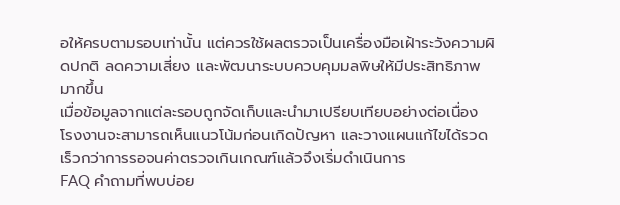อให้ครบตามรอบเท่านั้น แต่ควรใช้ผลตรวจเป็นเครื่องมือเฝ้าระวังความผิดปกติ ลดความเสี่ยง และพัฒนาระบบควบคุมมลพิษให้มีประสิทธิภาพมากขึ้น
เมื่อข้อมูลจากแต่ละรอบถูกจัดเก็บและนำมาเปรียบเทียบอย่างต่อเนื่อง โรงงานจะสามารถเห็นแนวโน้มก่อนเกิดปัญหา และวางแผนแก้ไขได้รวดเร็วกว่าการรอจนค่าตรวจเกินเกณฑ์แล้วจึงเริ่มดำเนินการ
FAQ คำถามที่พบบ่อย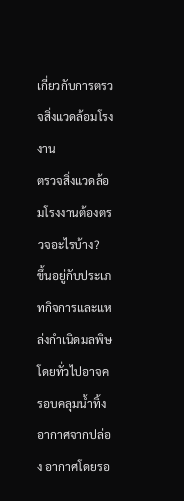เกี่ยวกับการตรวจสิ่งแวดล้อมโรงงาน
ตรวจสิ่งแวดล้อมโรงงานต้องตรวจอะไรบ้าง?
ขึ้นอยู่กับประเภทกิจการและแหล่งกำเนิดมลพิษ โดยทั่วไปอาจครอบคลุมน้ำทิ้ง อากาศจากปล่อง อากาศโดยรอ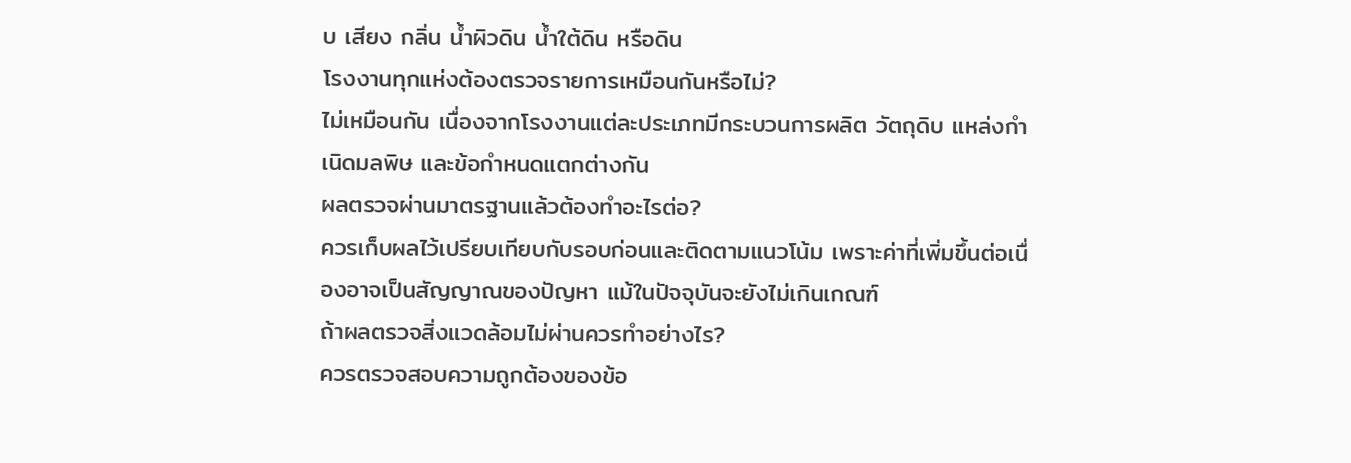บ เสียง กลิ่น น้ำผิวดิน น้ำใต้ดิน หรือดิน
โรงงานทุกแห่งต้องตรวจรายการเหมือนกันหรือไม่?
ไม่เหมือนกัน เนื่องจากโรงงานแต่ละประเภทมีกระบวนการผลิต วัตถุดิบ แหล่งกำเนิดมลพิษ และข้อกำหนดแตกต่างกัน
ผลตรวจผ่านมาตรฐานแล้วต้องทำอะไรต่อ?
ควรเก็บผลไว้เปรียบเทียบกับรอบก่อนและติดตามแนวโน้ม เพราะค่าที่เพิ่มขึ้นต่อเนื่องอาจเป็นสัญญาณของปัญหา แม้ในปัจจุบันจะยังไม่เกินเกณฑ์
ถ้าผลตรวจสิ่งแวดล้อมไม่ผ่านควรทำอย่างไร?
ควรตรวจสอบความถูกต้องของข้อ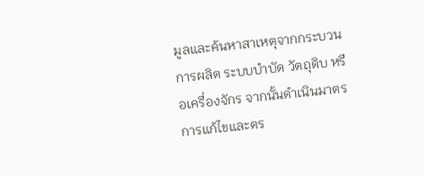มูลและค้นหาสาเหตุจากกระบวนการผลิต ระบบบำบัด วัตถุดิบ หรือเครื่องจักร จากนั้นดำเนินมาตรการแก้ไขและตร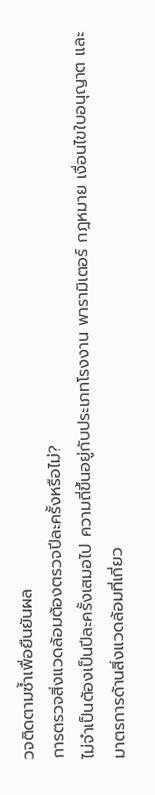วจติดตามซ้ำเพื่อยืนยันผล
การตรวจสิ่งแวดล้อมต้องตรวจปีละครั้งหรือไม่?
ไม่จำเป็นต้องเป็นปีละครั้งเสมอไป ความถี่ขึ้นอยู่กับประเภทโรงงาน พารามิเตอร์ กฎหมาย เงื่อนไขใบอนุญาต และมาตรการด้านสิ่งแวดล้อมที่เกี่ยว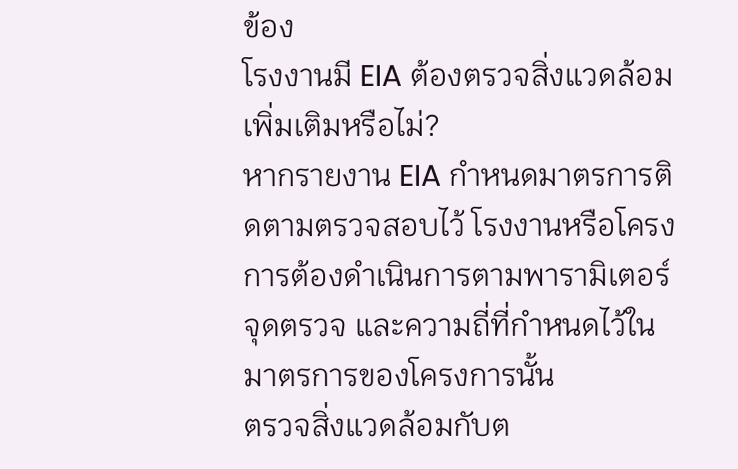ข้อง
โรงงานมี EIA ต้องตรวจสิ่งแวดล้อมเพิ่มเติมหรือไม่?
หากรายงาน EIA กำหนดมาตรการติดตามตรวจสอบไว้ โรงงานหรือโครงการต้องดำเนินการตามพารามิเตอร์ จุดตรวจ และความถี่ที่กำหนดไว้ในมาตรการของโครงการนั้น
ตรวจสิ่งแวดล้อมกับต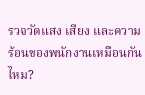รวจวัดแสง เสียง และความร้อนของพนักงานเหมือนกันไหม?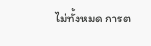ไม่ทั้งหมด การต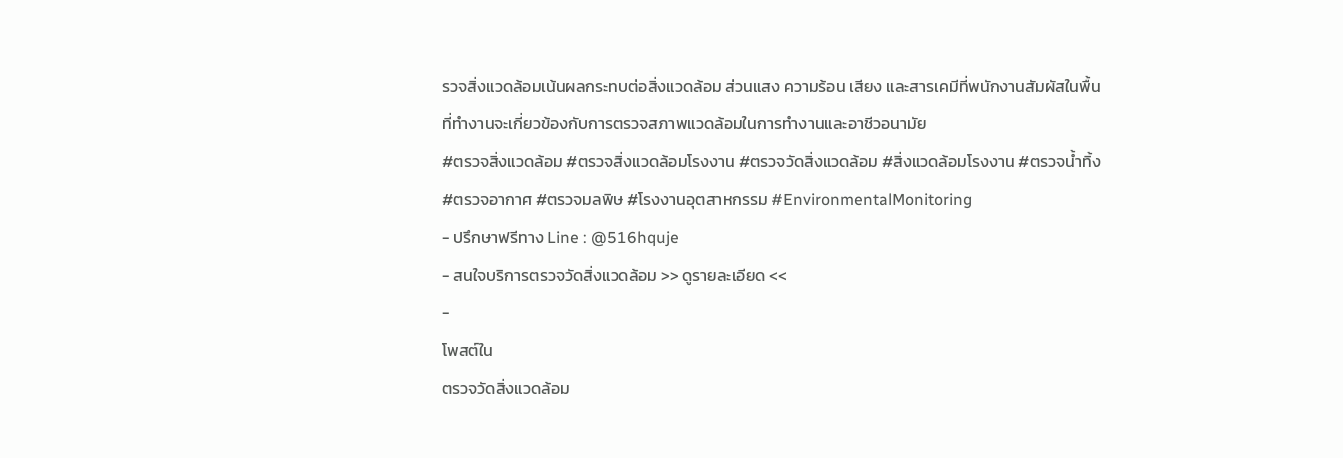รวจสิ่งแวดล้อมเน้นผลกระทบต่อสิ่งแวดล้อม ส่วนแสง ความร้อน เสียง และสารเคมีที่พนักงานสัมผัสในพื้นที่ทำงานจะเกี่ยวข้องกับการตรวจสภาพแวดล้อมในการทำงานและอาชีวอนามัย
#ตรวจสิ่งแวดล้อม #ตรวจสิ่งแวดล้อมโรงงาน #ตรวจวัดสิ่งแวดล้อม #สิ่งแวดล้อมโรงงาน #ตรวจน้ำทิ้ง #ตรวจอากาศ #ตรวจมลพิษ #โรงงานอุตสาหกรรม #EnvironmentalMonitoring
- ปรึกษาฟรีทาง Line : @516hquje
- สนใจบริการตรวจวัดสิ่งแวดล้อม >> ดูรายละเอียด <<
-
โพสต์ใน
ตรวจวัดสิ่งแวดล้อม